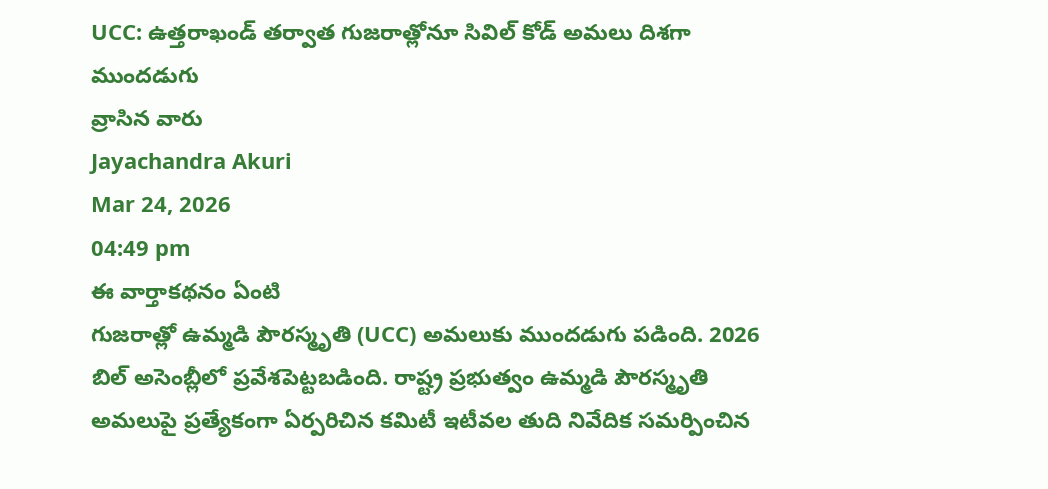UCC: ఉత్తరాఖండ్ తర్వాత గుజరాత్లోనూ సివిల్ కోడ్ అమలు దిశగా ముందడుగు
వ్రాసిన వారు
Jayachandra Akuri
Mar 24, 2026
04:49 pm
ఈ వార్తాకథనం ఏంటి
గుజరాత్లో ఉమ్మడి పౌరస్మృతి (UCC) అమలుకు ముందడుగు పడింది. 2026 బిల్ అసెంబ్లీలో ప్రవేశపెట్టబడింది. రాష్ట్ర ప్రభుత్వం ఉమ్మడి పౌరస్మృతి అమలుపై ప్రత్యేకంగా ఏర్పరిచిన కమిటీ ఇటీవల తుది నివేదిక సమర్పించిన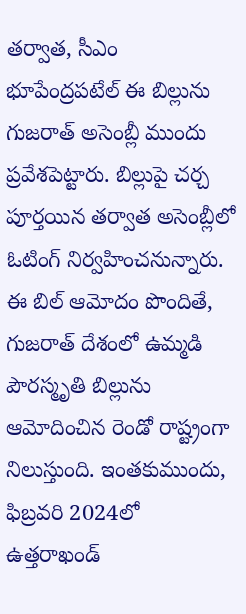తర్వాత, సీఎం భూపేంద్రపటేల్ ఈ బిల్లును గుజరాత్ అసెంబ్లీ ముందు ప్రవేశపెట్టారు. బిల్లుపై చర్చ పూర్తయిన తర్వాత అసెంబ్లీలో ఓటింగ్ నిర్వహించనున్నారు. ఈ బిల్ ఆమోదం పొందితే, గుజరాత్ దేశంలో ఉమ్మడి పౌరస్మృతి బిల్లును ఆమోదించిన రెండో రాష్ట్రంగా నిలుస్తుంది. ఇంతకుముందు, ఫిబ్రవరి 2024లో ఉత్తరాఖండ్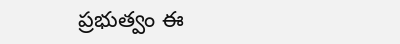ప్రభుత్వం ఈ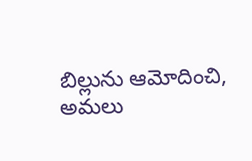బిల్లును ఆమోదించి, అమలు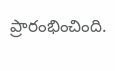ప్రారంభించింది.